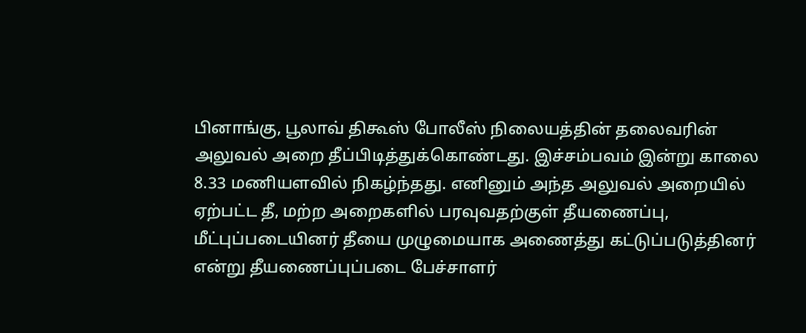பினாங்கு, பூலாவ் திகூஸ் போலீஸ் நிலையத்தின் தலைவரின் அலுவல் அறை தீப்பிடித்துக்கொண்டது. இச்சம்பவம் இன்று காலை 8.33 மணியளவில் நிகழ்ந்தது. எனினும் அந்த அலுவல் அறையில் ஏற்பட்ட தீ, மற்ற அறைகளில் பரவுவதற்குள் தீயணைப்பு, மீட்புப்படையினர் தீயை முழுமையாக அணைத்து கட்டுப்படுத்தினர் என்று தீயணைப்புப்படை பேச்சாளர்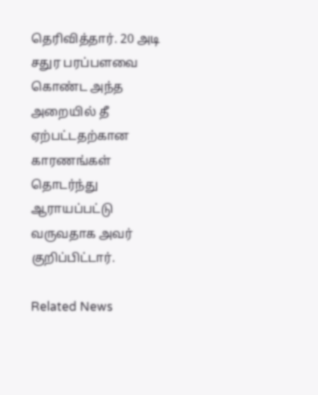தெரிவித்தார். 20 அடி சதுர பரப்பளவை கொண்ட அந்த அறையில் தீ ஏற்பட்டதற்கான காரணங்கள் தொடர்ந்து ஆராயப்பட்டு வருவதாக அவர் குறிப்பிட்டார்.

Related News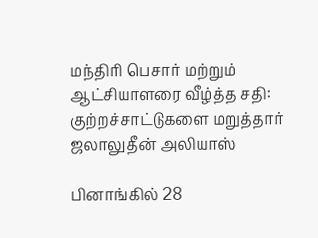மந்திரி பெசார் மற்றும் ஆட்சியாளரை வீழ்த்த சதி: குற்றச்சாட்டுகளை மறுத்தார் ஜலாலுதீன் அலியாஸ்

பினாங்கில் 28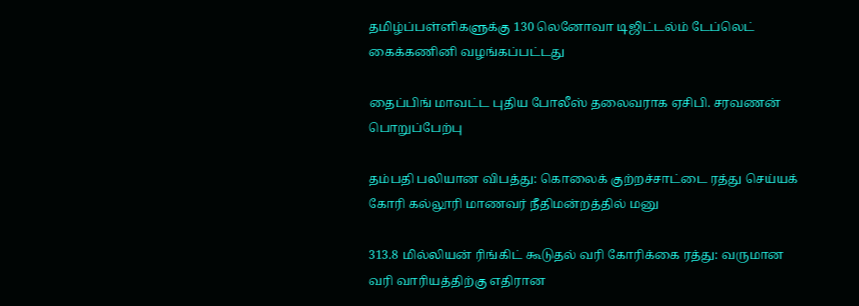தமிழ்ப்பள்ளிகளுக்கு 130 லெனோவா டிஜிட்டல்ம் டேப்லெட் கைக்கணினி வழங்கப்பட்டது

தைப்பிங் மாவட்ட புதிய போலீஸ் தலைவராக ஏசிபி. சரவணன் பொறுப்பேற்பு

தம்பதி பலியான விபத்து: கொலைக் குற்றச்சாட்டை ரத்து செய்யக் கோரி கல்லூரி மாணவர் நீதிமன்றத்தில் மனு

313.8 மில்லியன் ரிங்கிட் கூடுதல் வரி கோரிக்கை ரத்து: வருமான வரி வாரியத்திற்கு எதிரான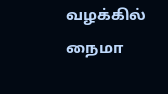வழக்கில் நைமா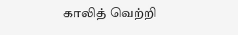காலித் வெற்றி